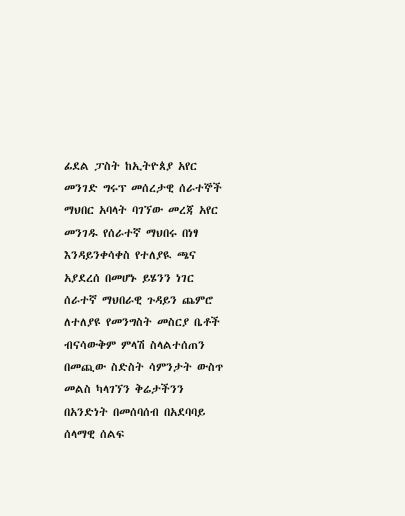ፊደል ፓስት ከኢትዮጰያ አየር መንገድ ግሩፕ መሰረታዊ ሰራተኞች ማህበር አባላት ባገኘው መረጃ አየር መንገዱ የሰራተኛ ማህበሩ በነፃ እንዳይንቀሳቀስ የተለያዪ ጫና አያደረሰ በመሆኑ ይሄንን ነገር ሰራተኛ ማህበራዊ ጉዳይን ጨምሮ ለተለያዩ የመንግስት መስርያ ቤቶች ብናሳውቅም ምላሽ ስላልተሰጠን በመጪው ስድስት ሳምንታት ውስጥ መልስ ካላገኘን ቅሬታችንን በአንድነት በመሰባሰብ በአደባባይ ሰላማዊ ሰልፍ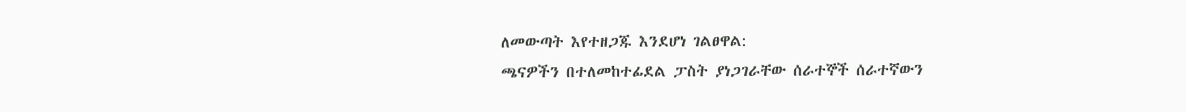ለመውጣት እየተዘጋጁ እንደሆነ ገልፀዋል:
ጫናዎችን በተለመከተፊደል ፓስት ያነጋገራቸው ሰራተኞች ሰራተኛውን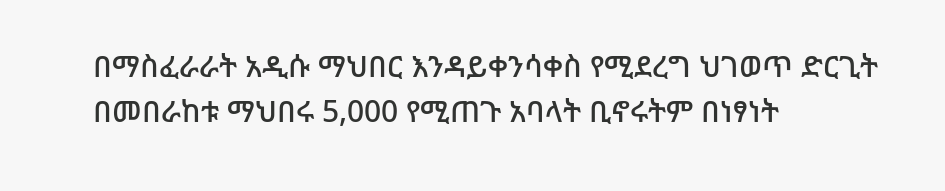በማስፈራራት አዲሱ ማህበር እንዳይቀንሳቀስ የሚደረግ ህገወጥ ድርጊት በመበራከቱ ማህበሩ 5,000 የሚጠጉ አባላት ቢኖሩትም በነፃነት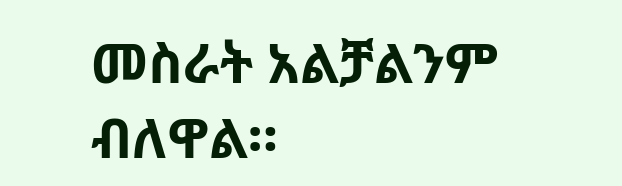መስራት አልቻልንም ብለዋል።